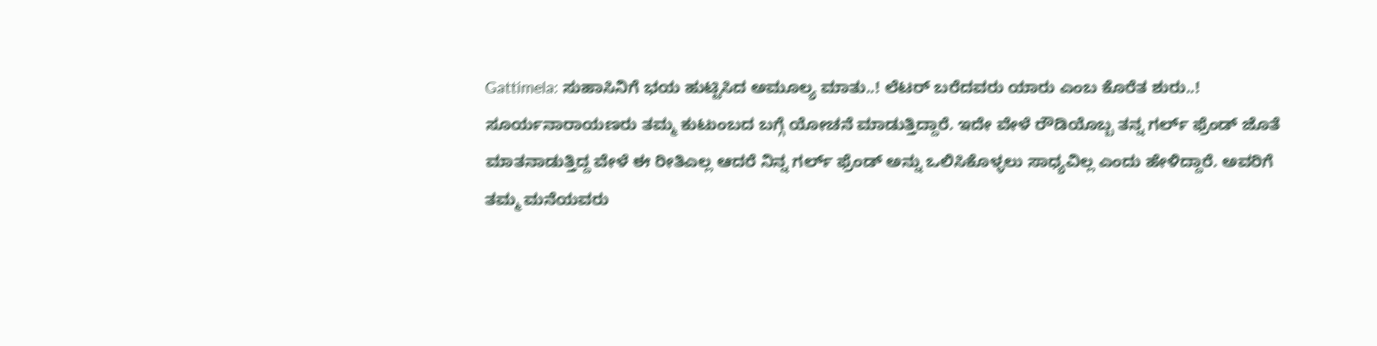Gattimela: ಸುಹಾಸಿನಿಗೆ ಭಯ ಹುಟ್ಟಿಸಿದ ಅಮೂಲ್ಯ ಮಾತು..! ಲೆಟರ್ ಬರೆದವರು ಯಾರು ಎಂಬ ಕೊರೆತ ಶುರು..!
ಸೂರ್ಯನಾರಾಯಣರು ತಮ್ಮ ಕುಟುಂಬದ ಬಗ್ಗೆ ಯೋಚನೆ ಮಾಡುತ್ತಿದ್ದಾರೆ. ಇದೇ ವೇಳೆ ರೌಡಿಯೊಬ್ಬ ತನ್ನ ಗರ್ಲ್ ಫ್ರೆಂಡ್ ಜೊತೆ ಮಾತನಾಡುತ್ತಿದ್ದ ವೇಳೆ ಈ ರೀತಿಎಲ್ಲ ಆದರೆ ನಿನ್ನ ಗರ್ಲ್ ಫ್ರೆಂಡ್ ಅನ್ನು ಒಲಿಸಿಕೊಳ್ಳಲು ಸಾಧ್ಯವಿಲ್ಲ ಎಂದು ಹೇಳಿದ್ದಾರೆ. ಅವರಿಗೆ ತಮ್ಮ ಮನೆಯವರು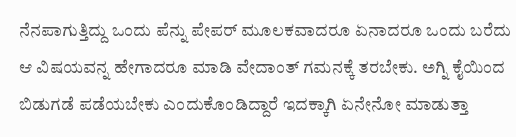ನೆನಪಾಗುತ್ತಿದ್ದು ಒಂದು ಪೆನ್ನು ಪೇಪರ್ ಮೂಲಕವಾದರೂ ಏನಾದರೂ ಒಂದು ಬರೆದು ಆ ವಿಷಯವನ್ನ ಹೇಗಾದರೂ ಮಾಡಿ ವೇದಾಂತ್ ಗಮನಕ್ಕೆ ತರಬೇಕು. ಅಗ್ನಿ ಕೈಯಿಂದ ಬಿಡುಗಡೆ ಪಡೆಯಬೇಕು ಎಂದುಕೊಂಡಿದ್ದಾರೆ ಇದಕ್ಕಾಗಿ ಏನೇನೋ ಮಾಡುತ್ತಾ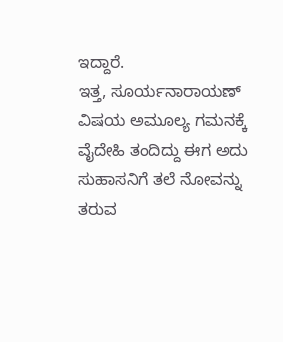ಇದ್ದಾರೆ.
ಇತ್ತ, ಸೂರ್ಯನಾರಾಯಣ್ ವಿಷಯ ಅಮೂಲ್ಯ ಗಮನಕ್ಕೆ ವೈದೇಹಿ ತಂದಿದ್ದು ಈಗ ಅದು ಸುಹಾಸನಿಗೆ ತಲೆ ನೋವನ್ನು ತರುವ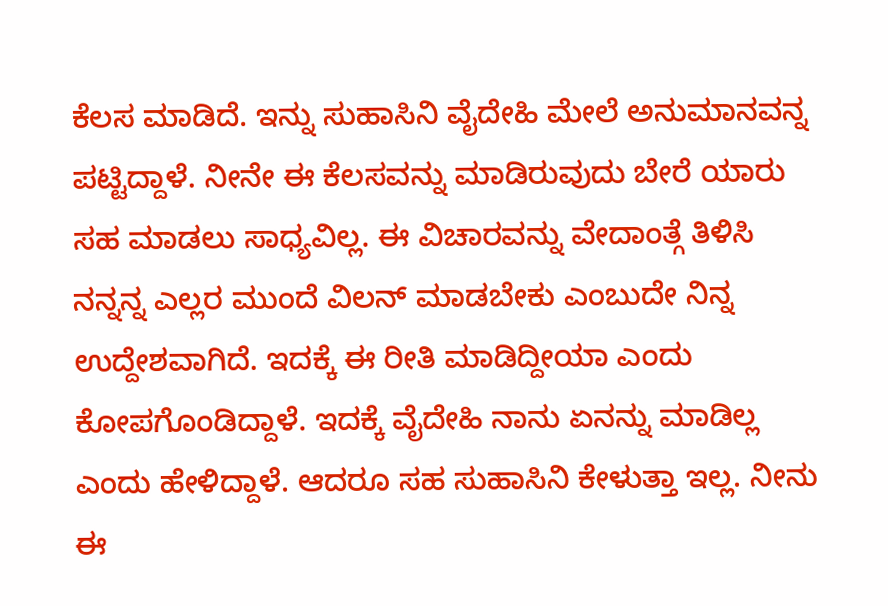ಕೆಲಸ ಮಾಡಿದೆ. ಇನ್ನು ಸುಹಾಸಿನಿ ವೈದೇಹಿ ಮೇಲೆ ಅನುಮಾನವನ್ನ ಪಟ್ಟಿದ್ದಾಳೆ. ನೀನೇ ಈ ಕೆಲಸವನ್ನು ಮಾಡಿರುವುದು ಬೇರೆ ಯಾರು ಸಹ ಮಾಡಲು ಸಾಧ್ಯವಿಲ್ಲ. ಈ ವಿಚಾರವನ್ನು ವೇದಾಂತ್ಗೆ ತಿಳಿಸಿ ನನ್ನನ್ನ ಎಲ್ಲರ ಮುಂದೆ ವಿಲನ್ ಮಾಡಬೇಕು ಎಂಬುದೇ ನಿನ್ನ ಉದ್ದೇಶವಾಗಿದೆ. ಇದಕ್ಕೆ ಈ ರೀತಿ ಮಾಡಿದ್ದೀಯಾ ಎಂದು ಕೋಪಗೊಂಡಿದ್ದಾಳೆ. ಇದಕ್ಕೆ ವೈದೇಹಿ ನಾನು ಏನನ್ನು ಮಾಡಿಲ್ಲ ಎಂದು ಹೇಳಿದ್ದಾಳೆ. ಆದರೂ ಸಹ ಸುಹಾಸಿನಿ ಕೇಳುತ್ತಾ ಇಲ್ಲ. ನೀನು ಈ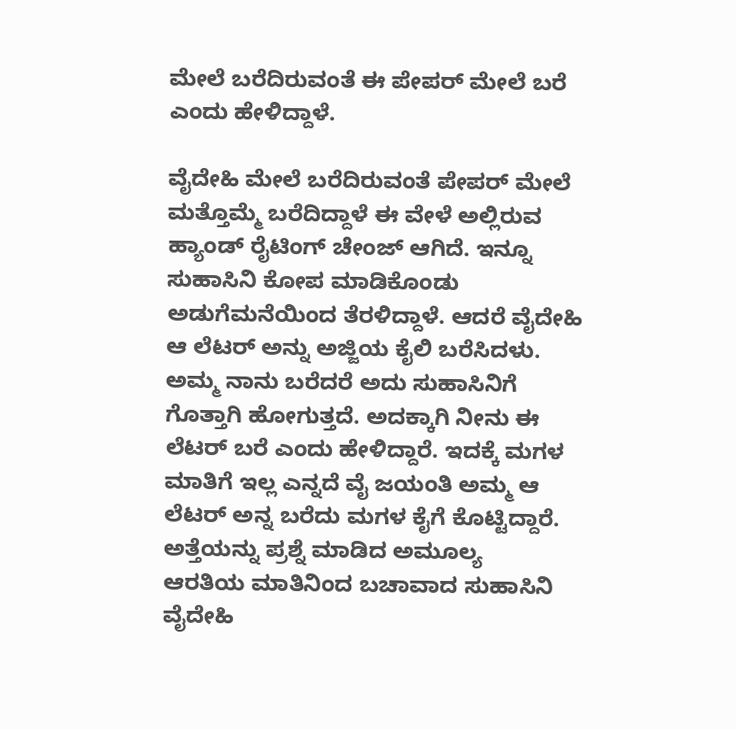ಮೇಲೆ ಬರೆದಿರುವಂತೆ ಈ ಪೇಪರ್ ಮೇಲೆ ಬರೆ ಎಂದು ಹೇಳಿದ್ದಾಳೆ.

ವೈದೇಹಿ ಮೇಲೆ ಬರೆದಿರುವಂತೆ ಪೇಪರ್ ಮೇಲೆ ಮತ್ತೊಮ್ಮೆ ಬರೆದಿದ್ದಾಳೆ ಈ ವೇಳೆ ಅಲ್ಲಿರುವ ಹ್ಯಾಂಡ್ ರೈಟಿಂಗ್ ಚೇಂಜ್ ಆಗಿದೆ. ಇನ್ನೂ ಸುಹಾಸಿನಿ ಕೋಪ ಮಾಡಿಕೊಂಡು ಅಡುಗೆಮನೆಯಿಂದ ತೆರಳಿದ್ದಾಳೆ. ಆದರೆ ವೈದೇಹಿ ಆ ಲೆಟರ್ ಅನ್ನು ಅಜ್ಜಿಯ ಕೈಲಿ ಬರೆಸಿದಳು. ಅಮ್ಮ ನಾನು ಬರೆದರೆ ಅದು ಸುಹಾಸಿನಿಗೆ ಗೊತ್ತಾಗಿ ಹೋಗುತ್ತದೆ. ಅದಕ್ಕಾಗಿ ನೀನು ಈ ಲೆಟರ್ ಬರೆ ಎಂದು ಹೇಳಿದ್ದಾರೆ. ಇದಕ್ಕೆ ಮಗಳ ಮಾತಿಗೆ ಇಲ್ಲ ಎನ್ನದೆ ವೈ ಜಯಂತಿ ಅಮ್ಮ ಆ ಲೆಟರ್ ಅನ್ನ ಬರೆದು ಮಗಳ ಕೈಗೆ ಕೊಟ್ಟಿದ್ದಾರೆ.
ಅತ್ತೆಯನ್ನು ಪ್ರಶ್ನೆ ಮಾಡಿದ ಅಮೂಲ್ಯ
ಆರತಿಯ ಮಾತಿನಿಂದ ಬಚಾವಾದ ಸುಹಾಸಿನಿ
ವೈದೇಹಿ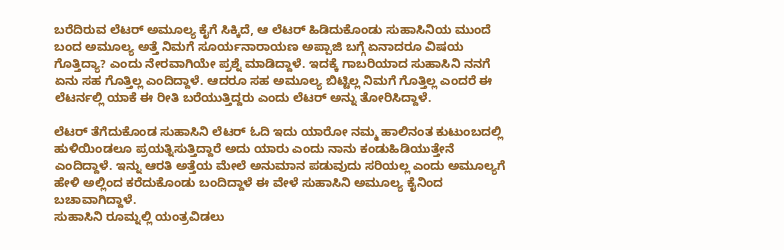ಬರೆದಿರುವ ಲೆಟರ್ ಅಮೂಲ್ಯ ಕೈಗೆ ಸಿಕ್ಕಿದೆ, ಆ ಲೆಟರ್ ಹಿಡಿದುಕೊಂಡು ಸುಹಾಸಿನಿಯ ಮುಂದೆ ಬಂದ ಅಮೂಲ್ಯ ಅತ್ತೆ ನಿಮಗೆ ಸೂರ್ಯನಾರಾಯಣ ಅಪ್ಪಾಜಿ ಬಗ್ಗೆ ಏನಾದರೂ ವಿಷಯ ಗೊತ್ತಿದ್ಯಾ? ಎಂದು ನೇರವಾಗಿಯೇ ಪ್ರಶ್ನೆ ಮಾಡಿದ್ದಾಳೆ. ಇದಕ್ಕೆ ಗಾಬರಿಯಾದ ಸುಹಾಸಿನಿ ನನಗೆ ಏನು ಸಹ ಗೊತ್ತಿಲ್ಲ ಎಂದಿದ್ದಾಳೆ. ಆದರೂ ಸಹ ಅಮೂಲ್ಯ ಬಿಟ್ಟಿಲ್ಲ ನಿಮಗೆ ಗೊತ್ತಿಲ್ಲ ಎಂದರೆ ಈ ಲೆಟರ್ನಲ್ಲಿ ಯಾಕೆ ಈ ರೀತಿ ಬರೆಯುತ್ತಿದ್ದರು ಎಂದು ಲೆಟರ್ ಅನ್ನು ತೋರಿಸಿದ್ದಾಳೆ.

ಲೆಟರ್ ತೆಗೆದುಕೊಂಡ ಸುಹಾಸಿನಿ ಲೆಟರ್ ಓದಿ ಇದು ಯಾರೋ ನಮ್ಮ ಹಾಲಿನಂತ ಕುಟುಂಬದಲ್ಲಿ ಹುಳಿಯಿಂಡಲೂ ಪ್ರಯತ್ನಿಸುತ್ತಿದ್ದಾರೆ ಅದು ಯಾರು ಎಂದು ನಾನು ಕಂಡುಹಿಡಿಯುತ್ತೇನೆ ಎಂದಿದ್ದಾಳೆ. ಇನ್ನು ಆರತಿ ಅತ್ತೆಯ ಮೇಲೆ ಅನುಮಾನ ಪಡುವುದು ಸರಿಯಲ್ಲ ಎಂದು ಅಮೂಲ್ಯಗೆ ಹೇಳಿ ಅಲ್ಲಿಂದ ಕರೆದುಕೊಂಡು ಬಂದಿದ್ದಾಳೆ ಈ ವೇಳೆ ಸುಹಾಸಿನಿ ಅಮೂಲ್ಯ ಕೈನಿಂದ ಬಚಾವಾಗಿದ್ದಾಳೆ.
ಸುಹಾಸಿನಿ ರೂಮ್ನಲ್ಲಿ ಯಂತ್ರವಿಡಲು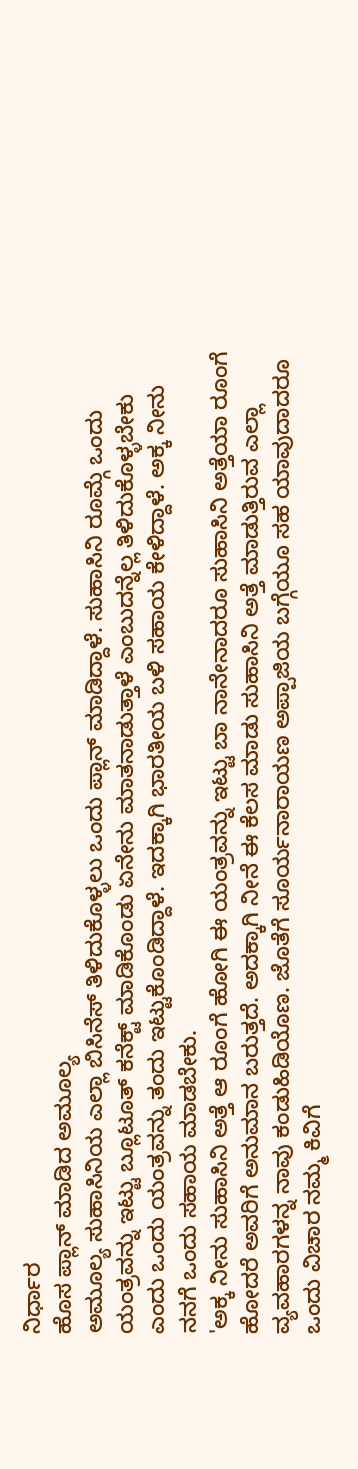ನಿರ್ಧಾರ
ಹೊಸ ಪ್ಲಾನ್ ಮಾಡಿದ ಅಮೂಲ್ಯ
ಅಮೂಲ್ಯ ಸುಹಾಸಿನಿಯ ಎಲ್ಲಾ ಬಿಸಿನೆಸ್ ತಿಳಿದುಕೊಳ್ಳಲು ಒಂದು ಪ್ಲಾನ್ ಮಾಡಿದ್ದಾಳೆ. ಸುಹಾಸಿನಿ ರೂಮ್ಗೆ ಒಂದು ಯಂತ್ರವನ್ನು ಇಟ್ಟು ಬ್ಲೂಟೂತ್ ಕನೆಕ್ಟ್ ಮಾಡಿಕೊಂಡು ಏನೇನು ಮಾತನಾಡುತ್ತಾಳೆ ಎಂಬುದನ್ನೆಲ್ಲ ತಿಳಿದುಕೊಳ್ಳಬೇಕು ಎಂದು ಒಂದು ಯಂತ್ರವನ್ನು ತಂದು ಇಟ್ಟುಕೊಂಡಿದ್ದಾಳೆ. ಇದಕ್ಕಾಗಿ ಭಾರತೀಯ ಬಳಿ ಸಹಾಯ ಕೇಳಿದ್ದಾಳೆ. ಅಕ್ಕ ನೀನು ನನಗೆ ಒಂದು ಸಹಾಯ ಮಾಡಬೇಕು.
'ಅಕ್ಕ ನೀನು ಸುಹಾಸಿನಿ ಅತ್ತೆ ಆ ರೂಂಗೆ ಹೋಗಿ ಈ ಯಂತ್ರವನ್ನು ಇಟ್ಟು ಬಾ ನಾನೇನಾದರೂ ಸುಹಾಸಿನಿ ಅತ್ತೆಯಾ ರೂಂಗೆ ಹೋದರೆ ಅವರಿಗೆ ಅನುಮಾನ ಬರುತ್ತದೆ. ಅದಕ್ಕಾಗಿ ನೀನೆ ಈ ಕೆಲಸ ಮಾಡು ಸುಹಾಸಿನಿ ಅತ್ತೆ ಮಾಡುತ್ತಿರುವ ಎಲ್ಲಾ ವ್ಯವಹಾರಗಳನ್ನ ನಾವು ಕಂಡುಹಿಡಿಯೊಣ. ಜೊತೆಗೆ ಸೂರ್ಯನಾರಾಯಣ ಅಪ್ಪಾಜಿಯ ಬಗ್ಗೆಯೂ ಸಹ ಯಾವುದಾದರೂ ಒಂದು ವಿಚಾರ ನಮ್ಮ ಕಿವಿಗೆ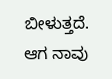ಬೀಳುತ್ತದೆ. ಆಗ ನಾವು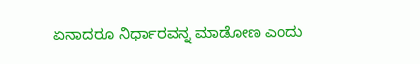ಏನಾದರೂ ನಿರ್ಧಾರವನ್ನ ಮಾಡೋಣ ಎಂದು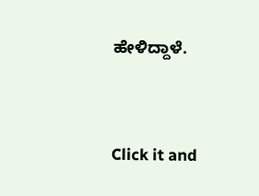ಹೇಳಿದ್ದಾಳೆ.


Click it and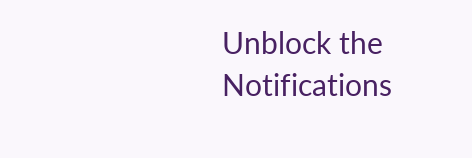Unblock the Notifications